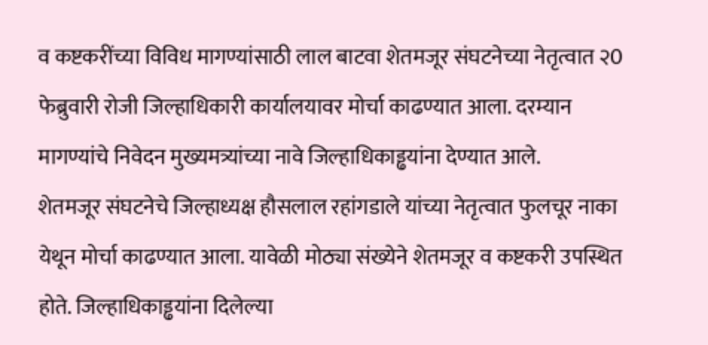व कष्टकरींच्या विविध मागण्यांसाठी लाल बाटवा शेतमजूर संघटनेच्या नेतृत्वात २0 फेब्रुवारी रोजी जिल्हाधिकारी कार्यालयावर मोर्चा काढण्यात आला. दरम्यान मागण्यांचे निवेदन मुख्यमत्र्यांच्या नावे जिल्हाधिकाड्ढयांना देण्यात आले.
शेतमजूर संघटनेचे जिल्हाध्यक्ष हौसलाल रहांगडाले यांच्या नेतृत्वात फुलचूर नाका येथून मोर्चा काढण्यात आला. यावेळी मोठ्या संख्येने शेतमजूर व कष्टकरी उपस्थित होते. जिल्हाधिकाड्ढयांना दिलेल्या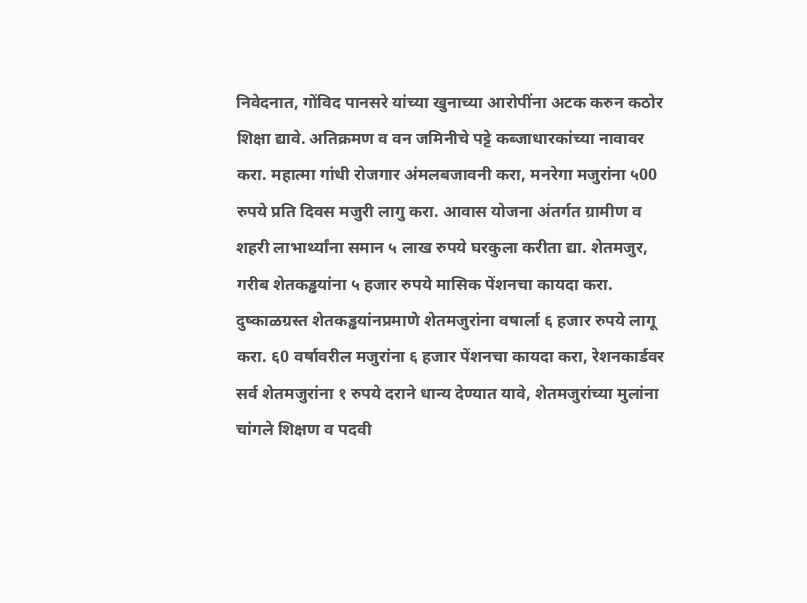निवेदनात, गोंविद पानसरे यांच्या खुनाच्या आरोपींना अटक करुन कठोर शिक्षा द्यावे. अतिक्रमण व वन जमिनीचे पट्टे कब्जाधारकांच्या नावावर करा. महात्मा गांधी रोजगार अंमलबजावनी करा, मनरेगा मजुरांना ५00 रुपये प्रति दिवस मजुरी लागु करा. आवास योजना अंतर्गत ग्रामीण व शहरी लाभार्थ्यांना समान ५ लाख रुपये घरकुला करीता द्या. शेतमजुर, गरीब शेतकड्ढयांना ५ हजार रुपये मासिक पेंशनचा कायदा करा. दुष्काळग्रस्त शेतकड्ढयांनप्रमाणे शेतमजुरांना वषार्ला ६ हजार रुपये लागू करा. ६0 वर्षावरील मजुरांना ६ हजार पेंशनचा कायदा करा, रेशनकार्डवर सर्व शेतमजुरांना १ रुपये दराने धान्य देण्यात यावे, शेतमजुरांच्या मुलांना चांगले शिक्षण व पदवी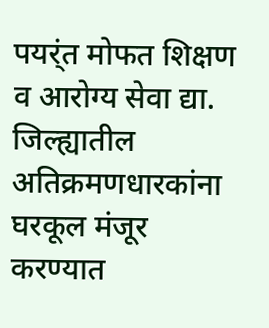पयर्ंत मोफत शिक्षण व आरोग्य सेवा द्या. जिल्ह्यातील अतिक्रमणधारकांना घरकूल मंजूर करण्यात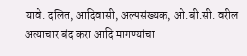यावे. दलित, आदिवासी, अल्पसंख्यक, ओ.बी.सी. वरील अत्याचार बंद करा आदि मागण्यांचा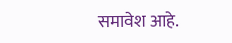समावेश आहे.